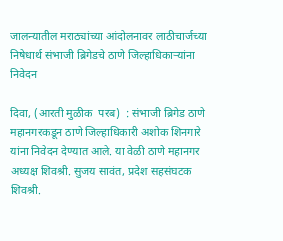जालन्यातील मराठ्यांच्या आंदोलनावर लाठीचार्जच्या निषेधार्थ संभाजी ब्रिगेडचे ठाणे जिल्हाधिकाऱ्यांना निवेदन

दिवा, (आरती मुळीक  परब)  : संभाजी ब्रिगेड ठाणे महानगरकडून ठाणे जिल्हाधिकारी अशोक शिनगारे यांना निवेदन देण्यात आले. या वेळी ठाणे महानगर अध्यक्ष शिवश्री. सुजय सावंत, प्रदेश सहसंघटक शिवश्री.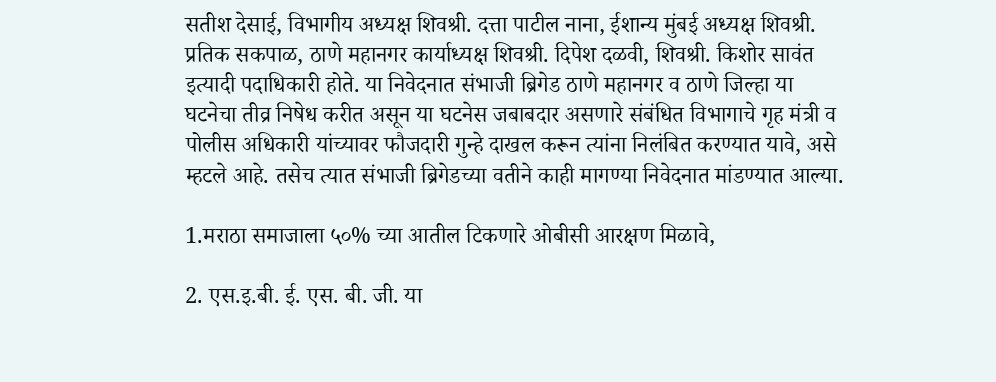सतीश देसाई, विभागीय अध्यक्ष शिवश्री. दत्ता पाटील नाना, ईशान्य मुंबई अध्यक्ष शिवश्री. प्रतिक सकपाळ, ठाणे महानगर कार्याध्यक्ष शिवश्री. दिपेश दळवी, शिवश्री. किशोर सावंत इत्यादी पदाधिकारी होते. या निवेदनात संभाजी ब्रिगेड ठाणे महानगर व ठाणे जिल्हा या घटनेचा तीव्र निषेध करीत असून या घटनेस जबाबदार असणारे संबंधित विभागाचे गृह मंत्री व पोलीस अधिकारी यांच्यावर फौजदारी गुन्हे दाखल करून त्यांना निलंबित करण्यात यावे, असे म्हटले आहे. तसेच त्यात संभाजी ब्रिगेडच्या वतीने काही मागण्या निवेदनात मांडण्यात आल्या.

1.मराठा समाजाला ५०% च्या आतील टिकणारे ओबीसी आरक्षण मिळावे,

2. एस.इ.बी. ई. एस. बी. जी. या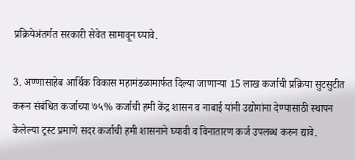प्रक्रियेअंतर्गत सरकारी सेवेत सामावून घ्यावे.

3. अण्णासाहेब आर्थिक विकास महामंडळामार्फत दिल्या जाणाऱ्या 15 लाख कर्जाची प्रक्रिया सुटसुटीत करून संबंधित कर्जाच्या ७५% कर्जाची हमी केंद्र शासन व नाबाई यांनी उद्योगांना देण्यासाठी स्थापन केलेल्या ट्रस्ट प्रमाणे सदर कर्जाची हमी शासनाने घ्यावी व विनातारण कर्ज उपलब्ध करुन द्यावे.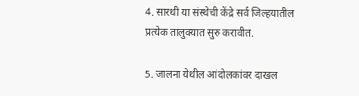4. सारथी या संस्थेची केंद्रे सर्व जिल्हयातील प्रत्येक तालुक्यात सुरु करावीत.

5. जालना येथील आंदोलकांवर दाखल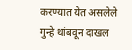करण्यात येत असलेले गुन्हे थांबवून दाखल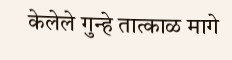केलेले गुन्हे तात्काळ मागे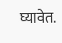घ्यावेत.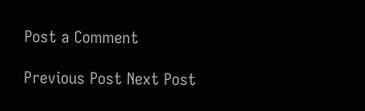Post a Comment

Previous Post Next Post